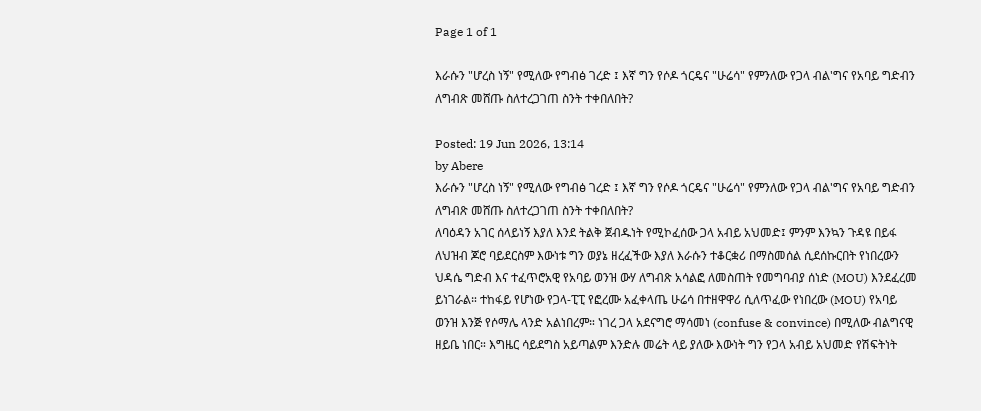Page 1 of 1

እራሱን "ሆረስ ነኝ" የሚለው የግብፅ ገረድ ፤ እኛ ግን የሶዶ ጎርዴና "ሁሬሳ" የምንለው የጋላ ብል'ግና የአባይ ግድብን ለግብጽ መሸጡ ስለተረጋገጠ ስንት ተቀበለበት?

Posted: 19 Jun 2026, 13:14
by Abere
እራሱን "ሆረስ ነኝ" የሚለው የግብፅ ገረድ ፤ እኛ ግን የሶዶ ጎርዴና "ሁሬሳ" የምንለው የጋላ ብል'ግና የአባይ ግድብን ለግብጽ መሸጡ ስለተረጋገጠ ስንት ተቀበለበት?
ለባዕዳን አገር ሰላይነኝ እያለ እንደ ትልቅ ጀብዱነት የሚኮፈሰው ጋላ አብይ አህመድ፤ ምንም እንኳን ጉዳዩ በይፋ ለህዝብ ጆሮ ባይደርስም እውነቱ ግን ወያኔ ዘረፈችው እያለ እራሱን ተቆርቋሪ በማስመሰል ሲደሰኩርበት የነበረውን ህዳሴ ግድብ እና ተፈጥሮአዊ የአባይ ወንዝ ውሃ ለግብጽ አሳልፎ ለመስጠት የመግባብያ ሰነድ (MOU) እንደፈረመ ይነገራል። ተከፋይ የሆነው የጋላ-ፒፒ የፎረሙ አፈቀላጤ ሁሬሳ በተዘዋዋሪ ሲለጥፈው የነበረው (MOU) የአባይ ወንዝ እንጅ የሶማሌ ላንድ አልነበረም። ነገረ ጋላ አደናግሮ ማሳመነ (confuse & convince) በሚለው ብልግናዊ ዘይቤ ነበር። እግዜር ሳይደግስ አይጣልም እንድሉ መሬት ላይ ያለው እውነት ግን የጋላ አብይ አህመድ የሽፍትነት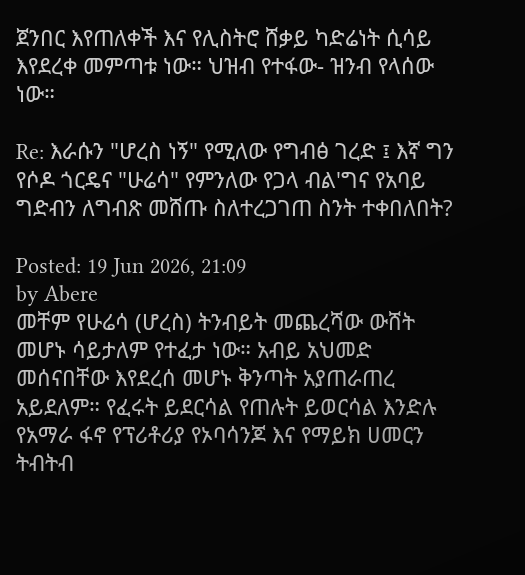ጀንበር እየጠለቀች እና የሊስትሮ ሸቃይ ካድሬነት ሲሳይ እየደረቀ መምጣቱ ነው። ህዝብ የተፋው- ዝንብ የላሰው ነው።

Re: እራሱን "ሆረስ ነኝ" የሚለው የግብፅ ገረድ ፤ እኛ ግን የሶዶ ጎርዴና "ሁሬሳ" የምንለው የጋላ ብል'ግና የአባይ ግድብን ለግብጽ መሸጡ ስለተረጋገጠ ስንት ተቀበለበት?

Posted: 19 Jun 2026, 21:09
by Abere
መቸም የሁሬሳ (ሆረስ) ትንብይት መጨረሻው ውሸት መሆኑ ሳይታለም የተፈታ ነው። አብይ አህመድ መሰናበቸው እየደረሰ መሆኑ ቅንጣት አያጠራጠረ አይደለም። የፈሩት ይደርሳል የጠሉት ይወርሳል እንድሉ የአማራ ፋኖ የፕሪቶሪያ የኦባሳንጆ እና የማይክ ሀመርን ትብትብ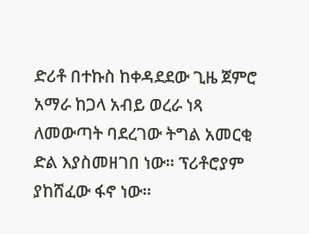ድሪቶ በተኩስ ከቀዳደደው ጊዜ ጀምሮ አማራ ከጋላ አብይ ወረራ ነጻ ለመውጣት ባደረገው ትግል አመርቂ ድል እያስመዘገበ ነው። ፕሪቶሮያም ያከሸፈው ፋኖ ነው።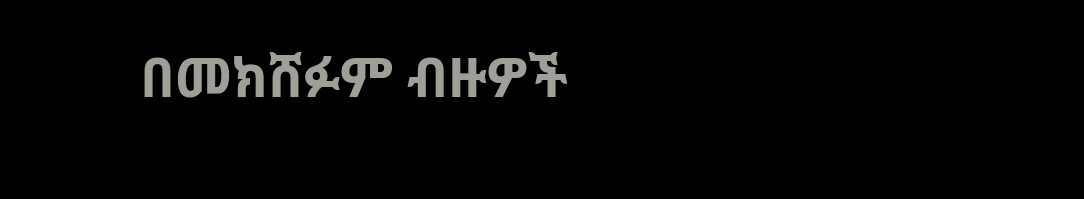በመክሸፉም ብዙዎች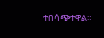ተበሳጭተዋል።